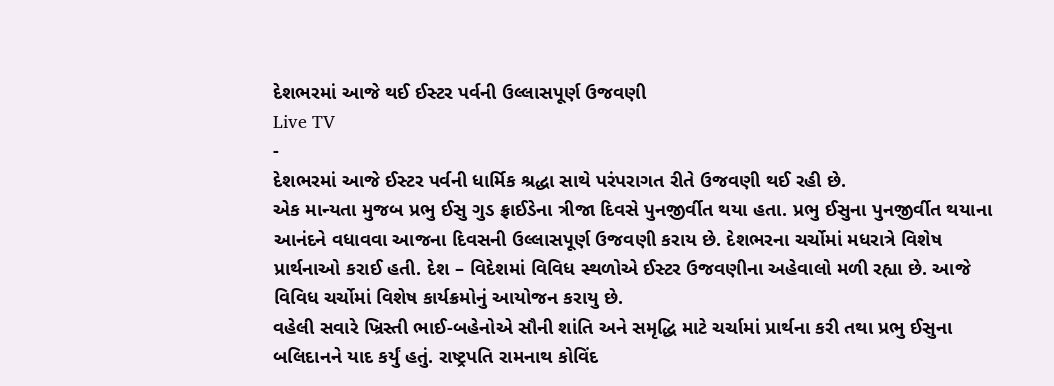દેશભરમાં આજે થઈ ઈસ્ટર પર્વની ઉલ્લાસપૂર્ણ ઉજવણી
Live TV
-
દેશભરમાં આજે ઈસ્ટર પર્વની ધાર્મિક શ્રદ્ધા સાથે પરંપરાગત રીતે ઉજવણી થઈ રહી છે.
એક માન્યતા મુજબ પ્રભુ ઈસુ ગુડ ફ્રાઈડેના ત્રીજા દિવસે પુનજીર્વીત થયા હતા. પ્રભુ ઈસુના પુનજીર્વીત થયાના આનંદને વધાવવા આજના દિવસની ઉલ્લાસપૂર્ણ ઉજવણી કરાય છે. દેશભરના ચર્ચોમાં મધરાત્રે વિશેષ પ્રાર્થનાઓ કરાઈ હતી. દેશ – વિદેશમાં વિવિધ સ્થળોએ ઈસ્ટર ઉજવણીના અહેવાલો મળી રહ્યા છે. આજે વિવિધ ચર્ચોમાં વિશેષ કાર્યક્રમોનું આયોજન કરાયુ છે.
વહેલી સવારે ખ્રિસ્તી ભાઈ-બહેનોએ સૌની શાંતિ અને સમૃદ્ધિ માટે ચર્ચામાં પ્રાર્થના કરી તથા પ્રભુ ઈસુના બલિદાનને યાદ કર્યું હતું. રાષ્ટ્રપતિ રામનાથ કોવિંદ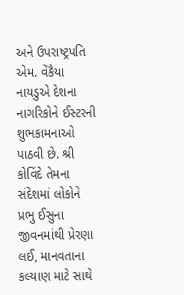અને ઉપરાષ્ટ્રપતિ એમ. વેંકૈયા નાયડુએ દેશના નાગરિકોને ઈસ્ટરની શુભકામનાઓ પાઠવી છે. શ્રી કોવિંદે તેમના સંદેશમાં લોકોને પ્રભુ ઈસુના જીવનમાંથી પ્રેરણા લઈ, માનવતાના કલ્યાણ માટે સાથે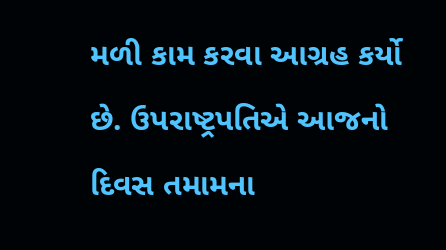મળી કામ કરવા આગ્રહ કર્યો છે. ઉપરાષ્ટ્રપતિએ આજનો દિવસ તમામના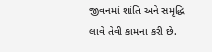જીવનમાં શાંતિ અને સમૃદ્ધિ લાવે તેવી કામના કરી છે.